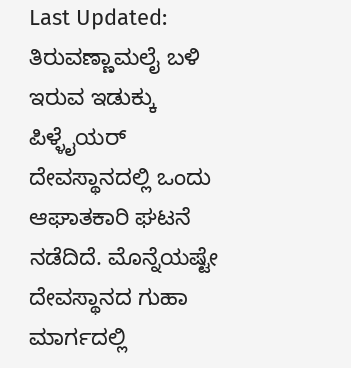Last Updated:
ತಿರುವಣ್ಣಾಮಲೈ ಬಳಿ ಇರುವ ಇಡುಕ್ಕು ಪಿಳ್ಳೈಯರ್ ದೇವಸ್ಥಾನದಲ್ಲಿ ಒಂದು ಆಘಾತಕಾರಿ ಘಟನೆ ನಡೆದಿದೆ. ಮೊನ್ನೆಯಷ್ಟೇ ದೇವಸ್ಥಾನದ ಗುಹಾ ಮಾರ್ಗದಲ್ಲಿ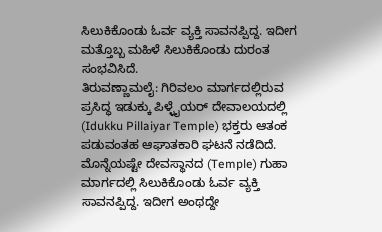ಸಿಲುಕಿಕೊಂಡು ಓರ್ವ ವ್ಯಕ್ತಿ ಸಾವನಪ್ಪಿದ್ದ. ಇದೀಗ ಮತ್ತೊಬ್ಬ ಮಹಿಳೆ ಸಿಲುಕಿಕೊಂಡು ದುರಂತ ಸಂಭವಿಸಿದೆ.
ತಿರುವಣ್ಣಾಮಲೈ: ಗಿರಿವಲಂ ಮಾರ್ಗದಲ್ಲಿರುವ ಪ್ರಸಿದ್ಧ ಇಡುಕ್ಕು ಪಿಳ್ಳೈಯರ್ ದೇವಾಲಯದಲ್ಲಿ (Idukku Pillaiyar Temple) ಭಕ್ತರು ಆತಂಕ ಪಡುವಂತಹ ಆಘಾತಕಾರಿ ಘಟನೆ ನಡೆದಿದೆ. ಮೊನ್ನೆಯಷ್ಟೇ ದೇವಸ್ಥಾನದ (Temple) ಗುಹಾ ಮಾರ್ಗದಲ್ಲಿ ಸಿಲುಕಿಕೊಂಡು ಓರ್ವ ವ್ಯಕ್ತಿ ಸಾವನಪ್ಪಿದ್ದ. ಇದೀಗ ಅಂಥದ್ದೇ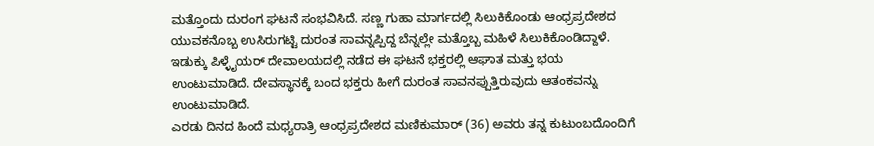ಮತ್ತೊಂದು ದುರಂಗ ಘಟನೆ ಸಂಭವಿಸಿದೆ. ಸಣ್ಣ ಗುಹಾ ಮಾರ್ಗದಲ್ಲಿ ಸಿಲುಕಿಕೊಂಡು ಆಂಧ್ರಪ್ರದೇಶದ ಯುವಕನೊಬ್ಬ ಉಸಿರುಗಟ್ಟಿ ದುರಂತ ಸಾವನ್ನಪ್ಪಿದ್ದ ಬೆನ್ನಲ್ಲೇ ಮತ್ತೊಬ್ಬ ಮಹಿಳೆ ಸಿಲುಕಿಕೊಂಡಿದ್ದಾಳೆ.
ಇಡುಕ್ಕು ಪಿಳ್ಳೈಯರ್ ದೇವಾಲಯದಲ್ಲಿ ನಡೆದ ಈ ಘಟನೆ ಭಕ್ತರಲ್ಲಿ ಆಘಾತ ಮತ್ತು ಭಯ ಉಂಟುಮಾಡಿದೆ. ದೇವಸ್ಥಾನಕ್ಕೆ ಬಂದ ಭಕ್ತರು ಹೀಗೆ ದುರಂತ ಸಾವನಪ್ಪುತ್ತಿರುವುದು ಆತಂಕವನ್ನು ಉಂಟುಮಾಡಿದೆ.
ಎರಡು ದಿನದ ಹಿಂದೆ ಮಧ್ಯರಾತ್ರಿ ಆಂಧ್ರಪ್ರದೇಶದ ಮಣಿಕುಮಾರ್ (36) ಅವರು ತನ್ನ ಕುಟುಂಬದೊಂದಿಗೆ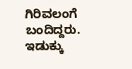ಗಿರಿವಲಂಗೆ ಬಂದಿದ್ದರು. ಇಡುಕ್ಕು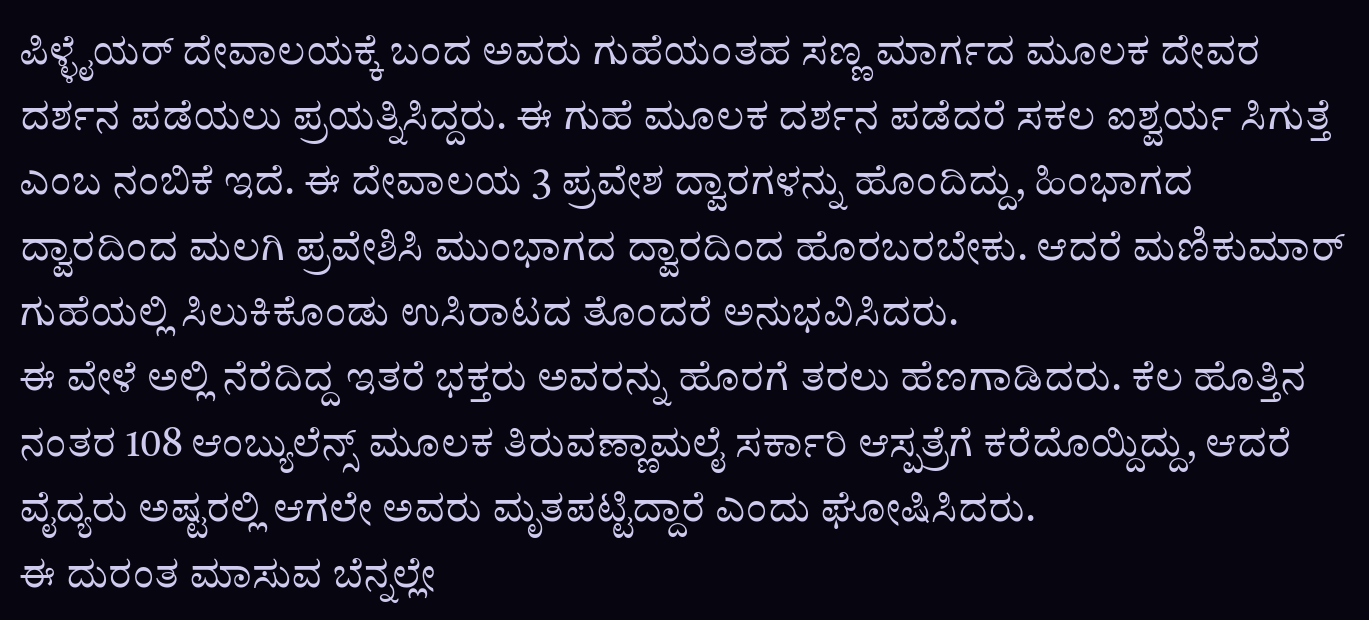ಪಿಳ್ಳೈಯರ್ ದೇವಾಲಯಕ್ಕೆ ಬಂದ ಅವರು ಗುಹೆಯಂತಹ ಸಣ್ಣ ಮಾರ್ಗದ ಮೂಲಕ ದೇವರ ದರ್ಶನ ಪಡೆಯಲು ಪ್ರಯತ್ನಿಸಿದ್ದರು. ಈ ಗುಹೆ ಮೂಲಕ ದರ್ಶನ ಪಡೆದರೆ ಸಕಲ ಐಶ್ವರ್ಯ ಸಿಗುತ್ತೆ ಎಂಬ ನಂಬಿಕೆ ಇದೆ. ಈ ದೇವಾಲಯ 3 ಪ್ರವೇಶ ದ್ವಾರಗಳನ್ನು ಹೊಂದಿದ್ದು, ಹಿಂಭಾಗದ ದ್ವಾರದಿಂದ ಮಲಗಿ ಪ್ರವೇಶಿಸಿ ಮುಂಭಾಗದ ದ್ವಾರದಿಂದ ಹೊರಬರಬೇಕು. ಆದರೆ ಮಣಿಕುಮಾರ್ ಗುಹೆಯಲ್ಲಿ ಸಿಲುಕಿಕೊಂಡು ಉಸಿರಾಟದ ತೊಂದರೆ ಅನುಭವಿಸಿದರು.
ಈ ವೇಳೆ ಅಲ್ಲಿ ನೆರೆದಿದ್ದ ಇತರೆ ಭಕ್ತರು ಅವರನ್ನು ಹೊರಗೆ ತರಲು ಹೆಣಗಾಡಿದರು. ಕೆಲ ಹೊತ್ತಿನ ನಂತರ 108 ಆಂಬ್ಯುಲೆನ್ಸ್ ಮೂಲಕ ತಿರುವಣ್ಣಾಮಲೈ ಸರ್ಕಾರಿ ಆಸ್ಪತ್ರೆಗೆ ಕರೆದೊಯ್ದಿದ್ದು, ಆದರೆ ವೈದ್ಯರು ಅಷ್ಟರಲ್ಲಿ ಆಗಲೇ ಅವರು ಮೃತಪಟ್ಟಿದ್ದಾರೆ ಎಂದು ಘೋಷಿಸಿದರು.
ಈ ದುರಂತ ಮಾಸುವ ಬೆನ್ನಲ್ಲೇ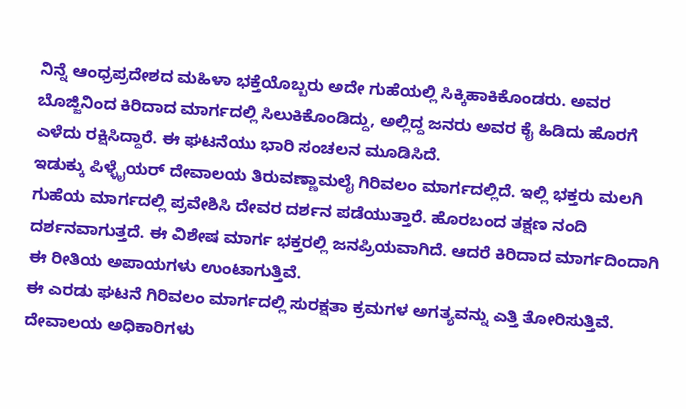ನಿನ್ನೆ ಆಂಧ್ರಪ್ರದೇಶದ ಮಹಿಳಾ ಭಕ್ತೆಯೊಬ್ಬರು ಅದೇ ಗುಹೆಯಲ್ಲಿ ಸಿಕ್ಕಿಹಾಕಿಕೊಂಡರು. ಅವರ ಬೊಜ್ಜಿನಿಂದ ಕಿರಿದಾದ ಮಾರ್ಗದಲ್ಲಿ ಸಿಲುಕಿಕೊಂಡಿದ್ದು, ಅಲ್ಲಿದ್ದ ಜನರು ಅವರ ಕೈ ಹಿಡಿದು ಹೊರಗೆ ಎಳೆದು ರಕ್ಷಿಸಿದ್ದಾರೆ. ಈ ಘಟನೆಯು ಭಾರಿ ಸಂಚಲನ ಮೂಡಿಸಿದೆ.
ಇಡುಕ್ಕು ಪಿಳ್ಳೈಯರ್ ದೇವಾಲಯ ತಿರುವಣ್ಣಾಮಲೈ ಗಿರಿವಲಂ ಮಾರ್ಗದಲ್ಲಿದೆ. ಇಲ್ಲಿ ಭಕ್ತರು ಮಲಗಿ ಗುಹೆಯ ಮಾರ್ಗದಲ್ಲಿ ಪ್ರವೇಶಿಸಿ ದೇವರ ದರ್ಶನ ಪಡೆಯುತ್ತಾರೆ. ಹೊರಬಂದ ತಕ್ಷಣ ನಂದಿ ದರ್ಶನವಾಗುತ್ತದೆ. ಈ ವಿಶೇಷ ಮಾರ್ಗ ಭಕ್ತರಲ್ಲಿ ಜನಪ್ರಿಯವಾಗಿದೆ. ಆದರೆ ಕಿರಿದಾದ ಮಾರ್ಗದಿಂದಾಗಿ ಈ ರೀತಿಯ ಅಪಾಯಗಳು ಉಂಟಾಗುತ್ತಿವೆ.
ಈ ಎರಡು ಘಟನೆ ಗಿರಿವಲಂ ಮಾರ್ಗದಲ್ಲಿ ಸುರಕ್ಷತಾ ಕ್ರಮಗಳ ಅಗತ್ಯವನ್ನು ಎತ್ತಿ ತೋರಿಸುತ್ತಿವೆ. ದೇವಾಲಯ ಅಧಿಕಾರಿಗಳು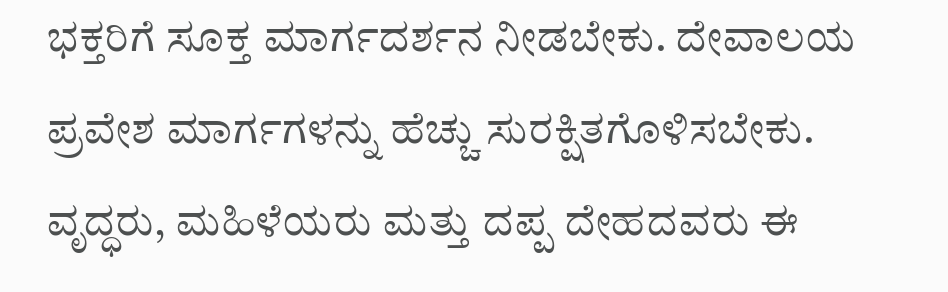ಭಕ್ತರಿಗೆ ಸೂಕ್ತ ಮಾರ್ಗದರ್ಶನ ನೀಡಬೇಕು. ದೇವಾಲಯ ಪ್ರವೇಶ ಮಾರ್ಗಗಳನ್ನು ಹೆಚ್ಚು ಸುರಕ್ಷಿತಗೊಳಿಸಬೇಕು. ವೃದ್ಧರು, ಮಹಿಳೆಯರು ಮತ್ತು ದಪ್ಪ ದೇಹದವರು ಈ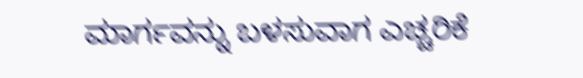ಮಾರ್ಗವನ್ನು ಬಳಸುವಾಗ ಎಚ್ಚರಿಕೆ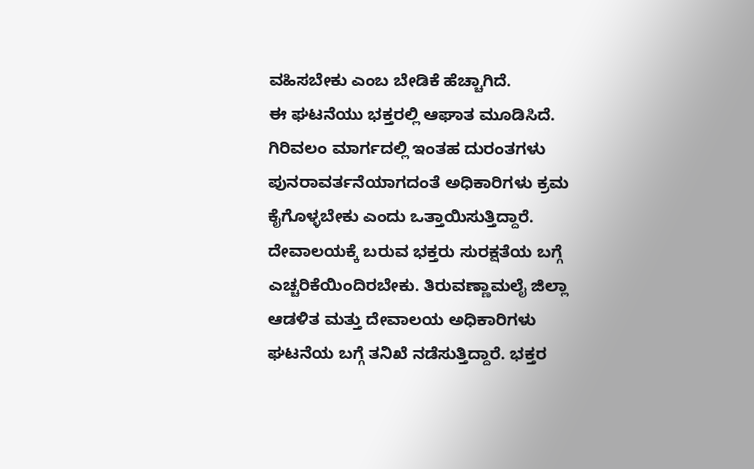ವಹಿಸಬೇಕು ಎಂಬ ಬೇಡಿಕೆ ಹೆಚ್ಚಾಗಿದೆ.
ಈ ಘಟನೆಯು ಭಕ್ತರಲ್ಲಿ ಆಘಾತ ಮೂಡಿಸಿದೆ. ಗಿರಿವಲಂ ಮಾರ್ಗದಲ್ಲಿ ಇಂತಹ ದುರಂತಗಳು ಪುನರಾವರ್ತನೆಯಾಗದಂತೆ ಅಧಿಕಾರಿಗಳು ಕ್ರಮ ಕೈಗೊಳ್ಳಬೇಕು ಎಂದು ಒತ್ತಾಯಿಸುತ್ತಿದ್ದಾರೆ. ದೇವಾಲಯಕ್ಕೆ ಬರುವ ಭಕ್ತರು ಸುರಕ್ಷತೆಯ ಬಗ್ಗೆ ಎಚ್ಚರಿಕೆಯಿಂದಿರಬೇಕು. ತಿರುವಣ್ಣಾಮಲೈ ಜಿಲ್ಲಾ ಆಡಳಿತ ಮತ್ತು ದೇವಾಲಯ ಅಧಿಕಾರಿಗಳು ಘಟನೆಯ ಬಗ್ಗೆ ತನಿಖೆ ನಡೆಸುತ್ತಿದ್ದಾರೆ. ಭಕ್ತರ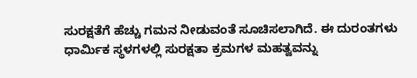ಸುರಕ್ಷತೆಗೆ ಹೆಚ್ಚು ಗಮನ ನೀಡುವಂತೆ ಸೂಚಿಸಲಾಗಿದೆ. ಈ ದುರಂತಗಳು ಧಾರ್ಮಿಕ ಸ್ಥಳಗಳಲ್ಲಿ ಸುರಕ್ಷತಾ ಕ್ರಮಗಳ ಮಹತ್ವವನ್ನು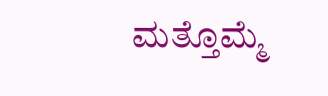ಮತ್ತೊಮ್ಮೆ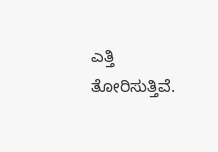ಎತ್ತಿ ತೋರಿಸುತ್ತಿವೆ.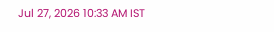Jul 27, 2026 10:33 AM IST